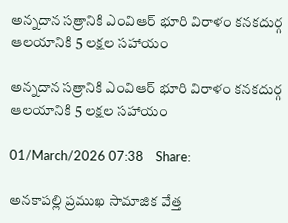అన్నదాన సత్రానికి ఎంవిఆర్ భూరి విరాళం కనకదుర్గ ఆలయానికి 5 లక్షల సహాయం

అన్నదాన సత్రానికి ఎంవిఆర్ భూరి విరాళం కనకదుర్గ ఆలయానికి 5 లక్షల సహాయం

01/March/2026 07:38    Share:

అనకాపల్లి ప్రముఖ సామాజిక వేత్త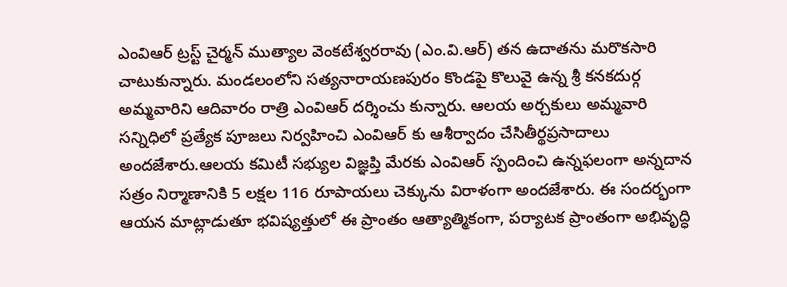ఎంవిఆర్ ట్రస్ట్ చైర్మన్ ముత్యాల వెంకటేశ్వరరావు (ఎం.వి.ఆర్) తన ఉదాతను మరొకసారి చాటుకున్నారు. మండలంలోని సత్యనారాయణపురం కొండపై కొలువై ఉన్న శ్రీ కనకదుర్గ అమ్మవారిని ఆదివారం రాత్రి ఎంవిఆర్ దర్శించు కున్నారు. ఆలయ అర్చకులు అమ్మవారి సన్నిధిలో ప్రత్యేక పూజలు నిర్వహించి ఎంవిఆర్ కు ఆశీర్వాదం చేసితీర్థప్రసాదాలు అందజేశారు.ఆలయ కమిటీ సభ్యుల విజ్ఞప్తి మేరకు ఎంవిఆర్ స్పందించి ఉన్నఫలంగా అన్నదాన సత్రం నిర్మాణానికి 5 లక్షల 116 రూపాయలు చెక్కును విరాళంగా అందజేశారు. ఈ సందర్భంగా ఆయన మాట్లాడుతూ భవిష్యత్తులో ఈ ప్రాంతం ఆత్యాత్మికంగా, పర్యాటక ప్రాంతంగా అభివృద్ధి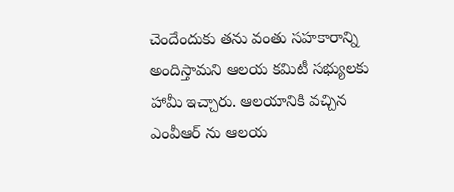చెందేందుకు తను వంతు సహకారాన్ని అందిస్తామని ఆలయ కమిటీ సభ్యులకు హామీ ఇచ్చారు. ఆలయానికి వచ్చిన ఎంవీఆర్ ను ఆలయ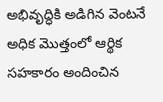అభివృద్ధికి అడిగిన వెంటనే అధిక మొత్తంలో ఆర్థిక సహకారం అందించిన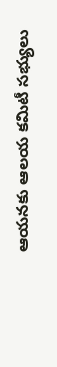ఆయనకు ఆలయ కమిటీ సభ్యులు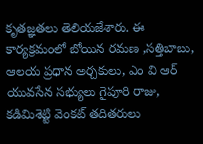కృతజ్ఞతలు తెలియజేశారు. ఈ కార్యక్రమంలో బోయిన రమణ ,సత్తిబాబు, ఆలయ ప్రధాన అర్చకులు, ఎం వి ఆర్ యువసేన సభ్యులు గైపూరి రాజు, కడిమిశెట్టి వెంకట్ తదితరులు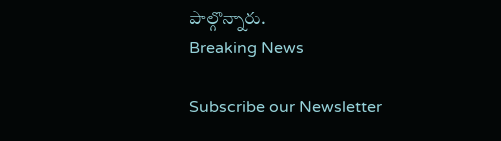పాల్గొన్నారు.
Breaking News

Subscribe our Newsletter